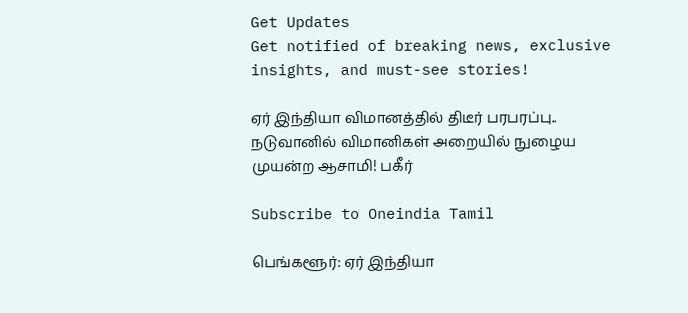Get Updates
Get notified of breaking news, exclusive insights, and must-see stories!

ஏர் இந்தியா விமானத்தில் திடீர் பரபரப்பு.. நடுவானில் விமானிகள் அறையில் நுழைய முயன்ற ஆசாமி! பகீர்

Subscribe to Oneindia Tamil

பெங்களூர்: ஏர் இந்தியா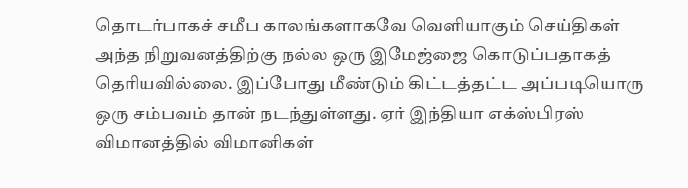தொடர்பாகச் சமீப காலங்களாகவே வெளியாகும் செய்திகள் அந்த நிறுவனத்திற்கு நல்ல ஒரு இமேஜ்ஜை கொடுப்பதாகத் தெரியவில்லை. இப்போது மீண்டும் கிட்டத்தட்ட அப்படியொரு ஒரு சம்பவம் தான் நடந்துள்ளது. ஏர் இந்தியா எக்ஸ்பிரஸ் விமானத்தில் விமானிகள்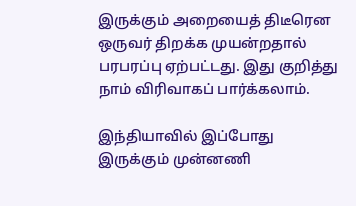இருக்கும் அறையைத் திடீரென ஒருவர் திறக்க முயன்றதால் பரபரப்பு ஏற்பட்டது. இது குறித்து நாம் விரிவாகப் பார்க்கலாம்.

இந்தியாவில் இப்போது இருக்கும் முன்னணி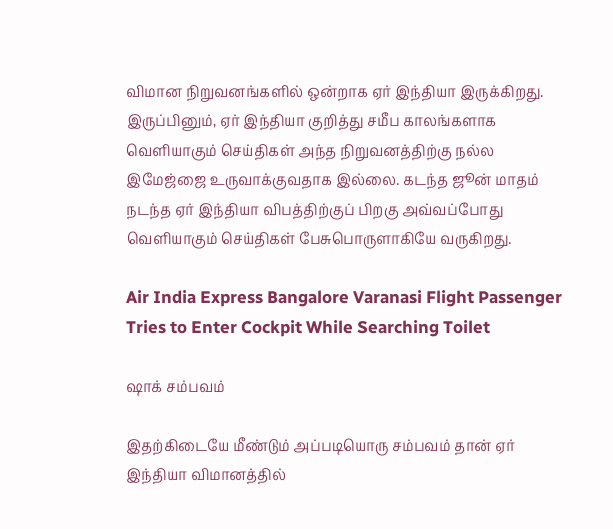விமான நிறுவனங்களில் ஒன்றாக ஏர் இந்தியா இருக்கிறது. இருப்பினும், ஏர் இந்தியா குறித்து சமீப காலங்களாக வெளியாகும் செய்திகள் அந்த நிறுவனத்திற்கு நல்ல இமேஜ்ஜை உருவாக்குவதாக இல்லை. கடந்த ஜூன் மாதம் நடந்த ஏர் இந்தியா விபத்திற்குப் பிறகு அவ்வப்போது வெளியாகும் செய்திகள் பேசுபொருளாகியே வருகிறது.

Air India Express Bangalore Varanasi Flight Passenger Tries to Enter Cockpit While Searching Toilet

ஷாக் சம்பவம்

இதற்கிடையே மீண்டும் அப்படியொரு சம்பவம் தான் ஏர் இந்தியா விமானத்தில்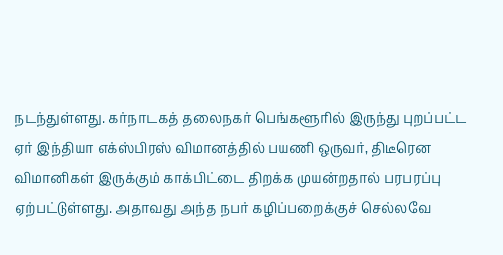நடந்துள்ளது. கர்நாடகத் தலைநகர் பெங்களூரில் இருந்து புறப்பட்ட ஏர் இந்தியா எக்ஸ்பிரஸ் விமானத்தில் பயணி ஒருவர், திடீரென விமானிகள் இருக்கும் காக்பிட்டை திறக்க முயன்றதால் பரபரப்பு ஏற்பட்டுள்ளது. அதாவது அந்த நபர் கழிப்பறைக்குச் செல்லவே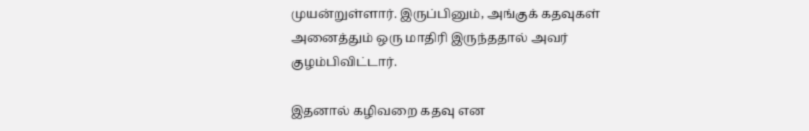முயன்றுள்ளார். இருப்பினும், அங்குக் கதவுகள் அனைத்தும் ஒரு மாதிரி இருந்ததால் அவர் குழம்பிவிட்டார்.

இதனால் கழிவறை கதவு என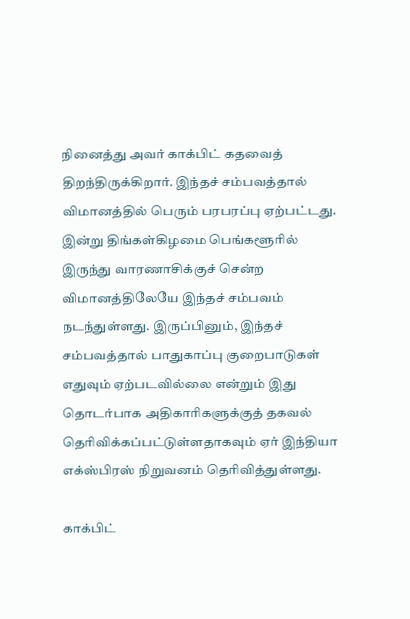நினைத்து அவர் காக்பிட் கதவைத் திறந்திருக்கிறார். இந்தச் சம்பவத்தால் விமானத்தில் பெரும் பரபரப்பு ஏற்பட்டது. இன்று திங்கள்கிழமை பெங்களூரில் இருந்து வாரணாசிக்குச் சென்ற விமானத்திலேயே இந்தச் சம்பவம் நடந்துள்ளது. இருப்பினும், இந்தச் சம்பவத்தால் பாதுகாப்பு குறைபாடுகள் எதுவும் ஏற்படவில்லை என்றும் இது தொடர்பாக அதிகாரிகளுக்குத் தகவல் தெரிவிக்கப்பட்டுள்ளதாகவும் ஏர் இந்தியா எக்ஸ்பிரஸ் நிறுவனம் தெரிவித்துள்ளது.

காக்பிட்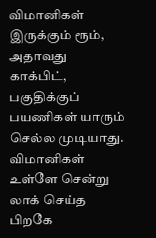விமானிகள் இருக்கும் ரூம், அதாவது காக்பிட், பகுதிக்குப் பயணிகள் யாரும் செல்ல முடியாது. விமானிகள் உள்ளே சென்று லாக் செய்த பிறகே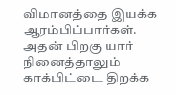விமானத்தை இயக்க ஆரம்பிப்பார்கள். அதன் பிறகு யார் நினைத்தாலும் காக்பிட்டை திறக்க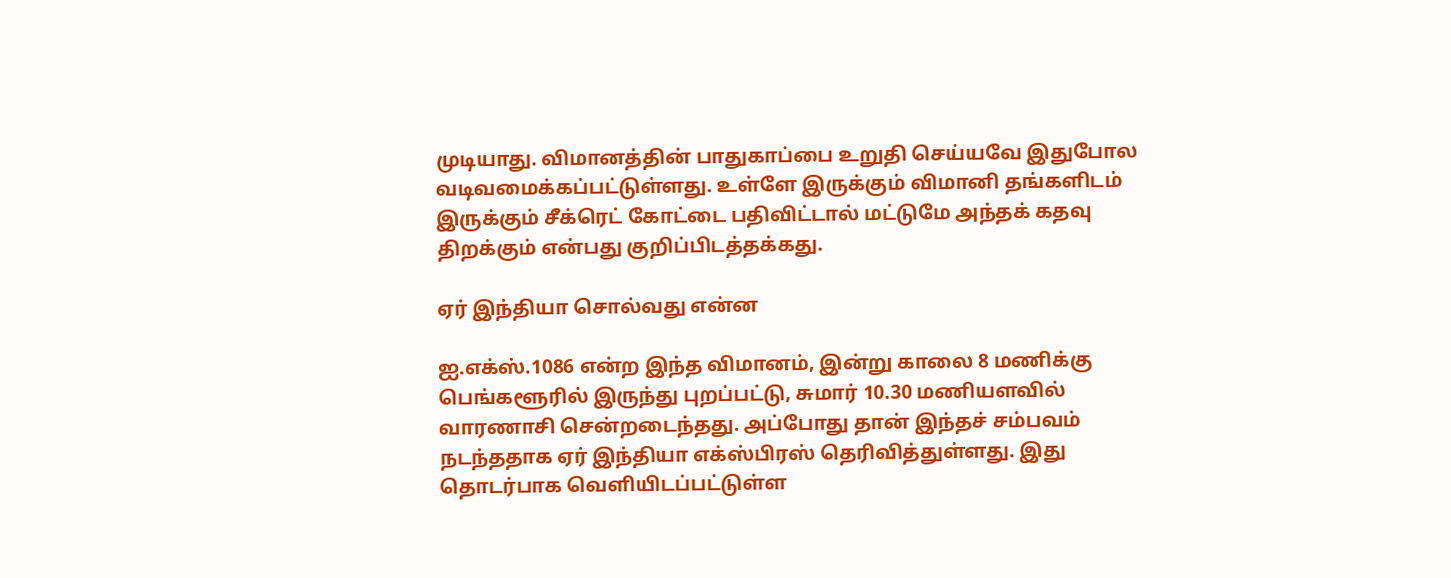முடியாது. விமானத்தின் பாதுகாப்பை உறுதி செய்யவே இதுபோல வடிவமைக்கப்பட்டுள்ளது. உள்ளே இருக்கும் விமானி தங்களிடம் இருக்கும் சீக்ரெட் கோட்டை பதிவிட்டால் மட்டுமே அந்தக் கதவு திறக்கும் என்பது குறிப்பிடத்தக்கது.

ஏர் இந்தியா சொல்வது என்ன

ஐ.எக்ஸ்.1086 என்ற இந்த விமானம், இன்று காலை 8 மணிக்கு பெங்களூரில் இருந்து புறப்பட்டு, சுமார் 10.30 மணியளவில் வாரணாசி சென்றடைந்தது. அப்போது தான் இந்தச் சம்பவம் நடந்ததாக ஏர் இந்தியா எக்ஸ்பிரஸ் தெரிவித்துள்ளது. இது தொடர்பாக வெளியிடப்பட்டுள்ள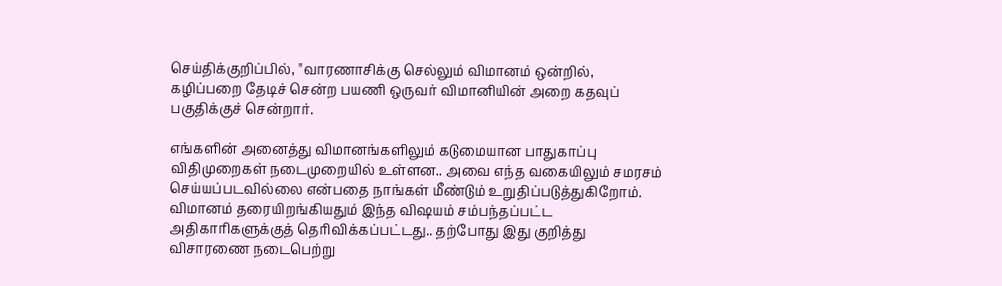செய்திக்குறிப்பில், "வாரணாசிக்கு செல்லும் விமானம் ஒன்றில், கழிப்பறை தேடிச் சென்ற பயணி ஒருவர் விமானியின் அறை கதவுப் பகுதிக்குச் சென்றார்.

எங்களின் அனைத்து விமானங்களிலும் கடுமையான பாதுகாப்பு விதிமுறைகள் நடைமுறையில் உள்ளன.. அவை எந்த வகையிலும் சமரசம் செய்யப்படவில்லை என்பதை நாங்கள் மீண்டும் உறுதிப்படுத்துகிறோம். விமானம் தரையிறங்கியதும் இந்த விஷயம் சம்பந்தப்பட்ட அதிகாரிகளுக்குத் தெரிவிக்கப்பட்டது.. தற்போது இது குறித்து விசாரணை நடைபெற்று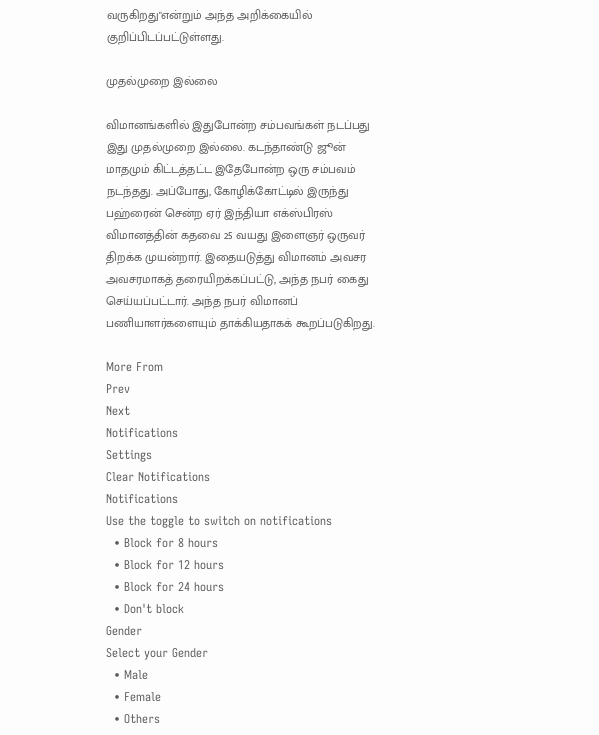வருகிறது"என்றும் அந்த அறிக்கையில் குறிப்பிடப்பட்டுள்ளது.

முதல்முறை இல்லை

விமானங்களில் இதுபோன்ற சம்பவங்கள் நடப்பது இது முதல்முறை இல்லை. கடந்தாண்டு ஜூன் மாதமும் கிட்டத்தட்ட இதேபோன்ற ஒரு சம்பவம் நடந்தது. அப்போது, கோழிக்கோட்டில் இருந்து பஹ்ரைன் சென்ற ஏர் இந்தியா எக்ஸ்பிரஸ் விமானத்தின் கதவை 25 வயது இளைஞர் ஒருவர் திறக்க முயன்றார். இதையடுத்து விமானம் அவசர அவசரமாகத் தரையிறக்கப்பட்டு, அந்த நபர் கைது செய்யப்பட்டார். அந்த நபர் விமானப் பணியாளர்களையும் தாக்கியதாகக் கூறப்படுகிறது.

More From
Prev
Next
Notifications
Settings
Clear Notifications
Notifications
Use the toggle to switch on notifications
  • Block for 8 hours
  • Block for 12 hours
  • Block for 24 hours
  • Don't block
Gender
Select your Gender
  • Male
  • Female
  • Others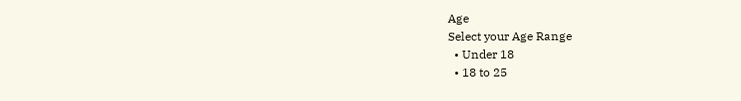Age
Select your Age Range
  • Under 18
  • 18 to 25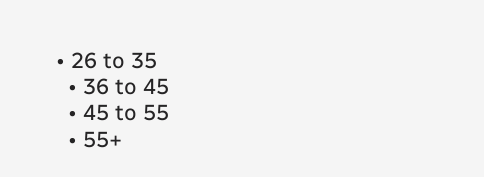• 26 to 35
  • 36 to 45
  • 45 to 55
  • 55+